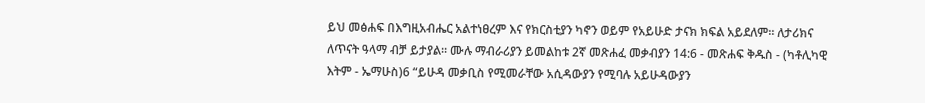ይህ መፅሐፍ በእግዚአብሔር አልተነፀረም እና የክርስቲያን ካኖን ወይም የአይሁድ ታናክ ክፍል አይደለም። ለታሪክና ለጥናት ዓላማ ብቻ ይታያል። ሙሉ ማብራሪያን ይመልከቱ 2ኛ መጽሐፈ መቃብያን 14:6 - መጽሐፍ ቅዱስ - (ካቶሊካዊ እትም - ኤማሁስ)6 “ይሁዳ መቃቢስ የሚመራቸው አሲዳውያን የሚባሉ አይሁዳውያን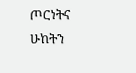ጦርነትና ሁከትን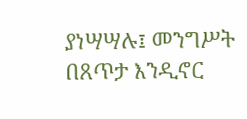ያነሣሣሉ፤ መንግሥት በጸጥታ እንዲኖር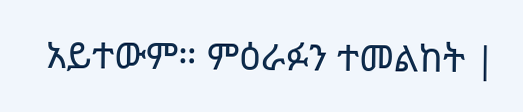አይተውም። ምዕራፉን ተመልከት |